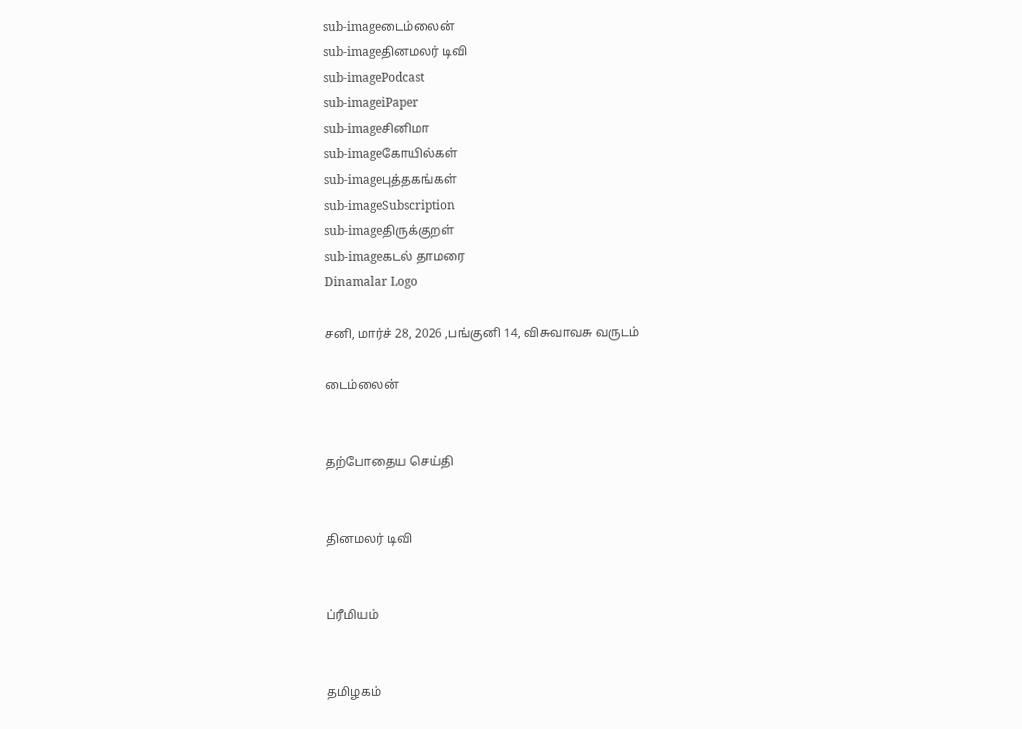sub-imageடைம்லைன்
sub-imageதினமலர் டிவி
sub-imagePodcast
sub-imageiPaper
sub-imageசினிமா
sub-imageகோயில்கள்
sub-imageபுத்தகங்கள்
sub-imageSubscription
sub-imageதிருக்குறள்
sub-imageகடல் தாமரை
Dinamalar Logo

சனி, மார்ச் 28, 2026 ,பங்குனி 14, விசுவாவசு வருடம்

டைம்லைன்


தற்போதைய செய்தி


தினமலர் டிவி


ப்ரீமியம்


தமிழகம்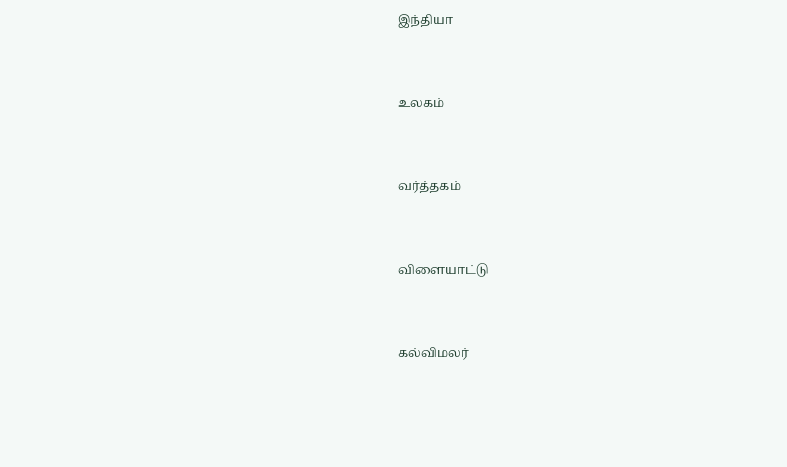இந்தியா


உலகம்


வர்த்தகம்


விளையாட்டு


கல்விமலர்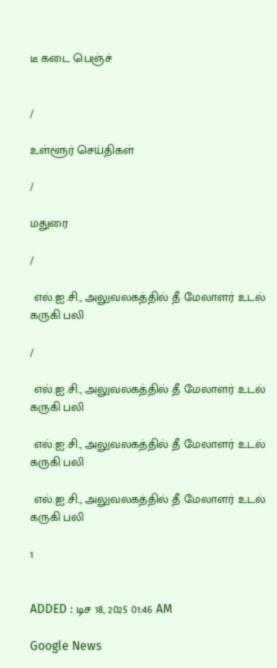டீ கடை பெஞ்ச்


/

உள்ளூர் செய்திகள்

/

மதுரை

/

 எல்.ஐ.சி., அலுவலகத்தில் தீ மேலாளர் உடல் கருகி பலி

/

 எல்.ஐ.சி., அலுவலகத்தில் தீ மேலாளர் உடல் கருகி பலி

 எல்.ஐ.சி., அலுவலகத்தில் தீ மேலாளர் உடல் கருகி பலி

 எல்.ஐ.சி., அலுவலகத்தில் தீ மேலாளர் உடல் கருகி பலி

1


ADDED : டிச 18, 2025 01:46 AM

Google News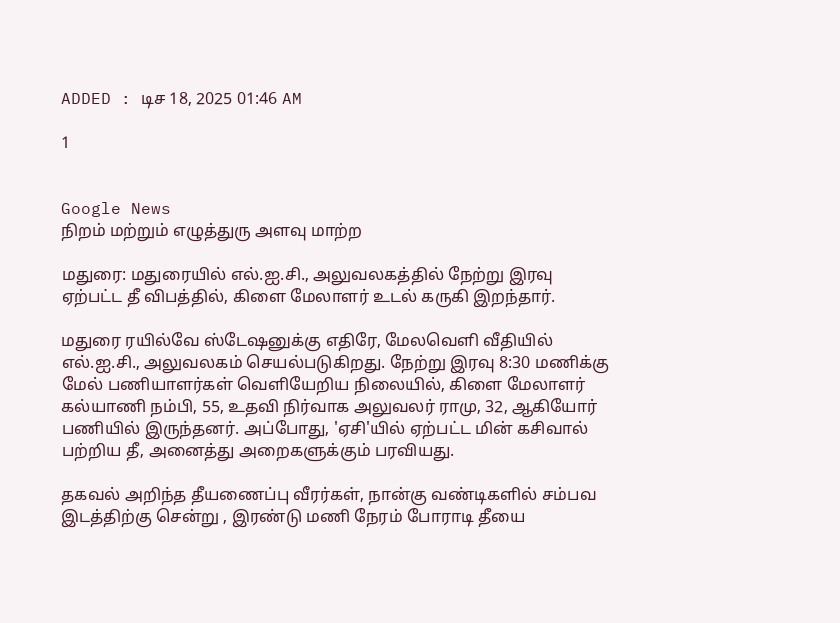ADDED : டிச 18, 2025 01:46 AM

1


Google News
நிறம் மற்றும் எழுத்துரு அளவு மாற்ற

மதுரை: மதுரையில் எல்.ஐ.சி., அலுவலகத்தில் நேற்று இரவு ஏற்பட்ட தீ விபத்தில், கிளை மேலாளர் உடல் கருகி இறந்தார்.

மதுரை ரயில்வே ஸ்டேஷனுக்கு எதிரே, மேலவெளி வீதியில் எல்.ஐ.சி., அலுவலகம் செயல்படுகிறது. நேற்று இரவு 8:30 மணிக்கு மேல் பணியாளர்கள் வெளியேறிய நிலையில், கிளை மேலாளர் கல்யாணி நம்பி, 55, உதவி நிர்வாக அலுவலர் ராமு, 32, ஆகியோர் பணியில் இருந்தனர். அப்போது, 'ஏசி'யில் ஏற்பட்ட மின் கசிவால் பற்றிய தீ, அனைத்து அறைகளுக்கும் பரவியது.

தகவல் அறிந்த தீயணைப்பு வீரர்கள், நான்கு வண்டிகளில் சம்பவ இடத்திற்கு சென்று , இரண்டு மணி நேரம் போராடி தீயை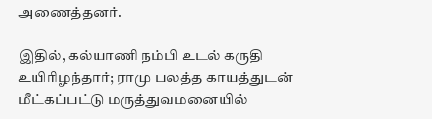அணைத்தனர்.

இதில், கல்யாணி நம்பி உடல் கருதி உயிரிழந்தார்; ராமு பலத்த காயத்துடன் மீட்கப்பட்டு மருத்துவமனையில்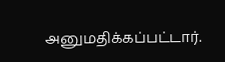அனுமதிக்கப்பட்டார்.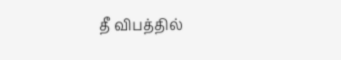தீ விபத்தில்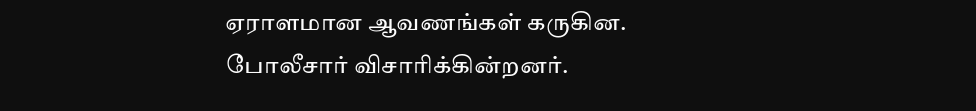ஏராளமான ஆவணங்கள் கருகின. போலீசார் விசாரிக்கின்றனர்.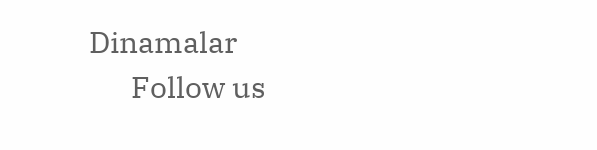Dinamalar
      Follow us